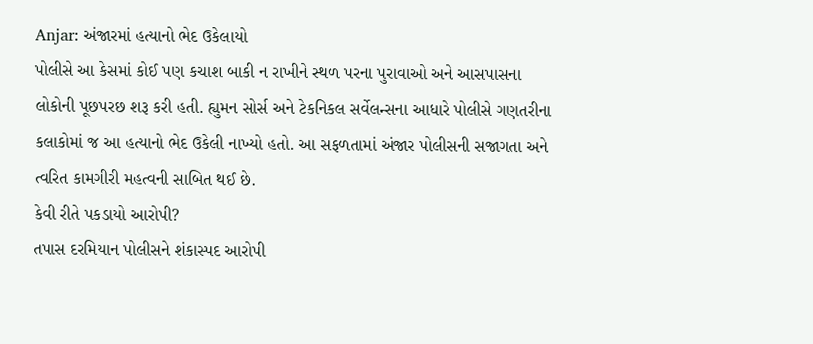Anjar: અંજારમાં હત્યાનો ભેદ ઉકેલાયો
પોલીસે આ કેસમાં કોઈ પણ કચાશ બાકી ન રાખીને સ્થળ પરના પુરાવાઓ અને આસપાસના લોકોની પૂછપરછ શરૂ કરી હતી. હ્યુમન સોર્સ અને ટેકનિકલ સર્વેલન્સના આધારે પોલીસે ગણતરીના કલાકોમાં જ આ હત્યાનો ભેદ ઉકેલી નાખ્યો હતો. આ સફળતામાં અંજાર પોલીસની સજાગતા અને ત્વરિત કામગીરી મહત્વની સાબિત થઈ છે.
કેવી રીતે પકડાયો આરોપી?
તપાસ દરમિયાન પોલીસને શંકાસ્પદ આરોપી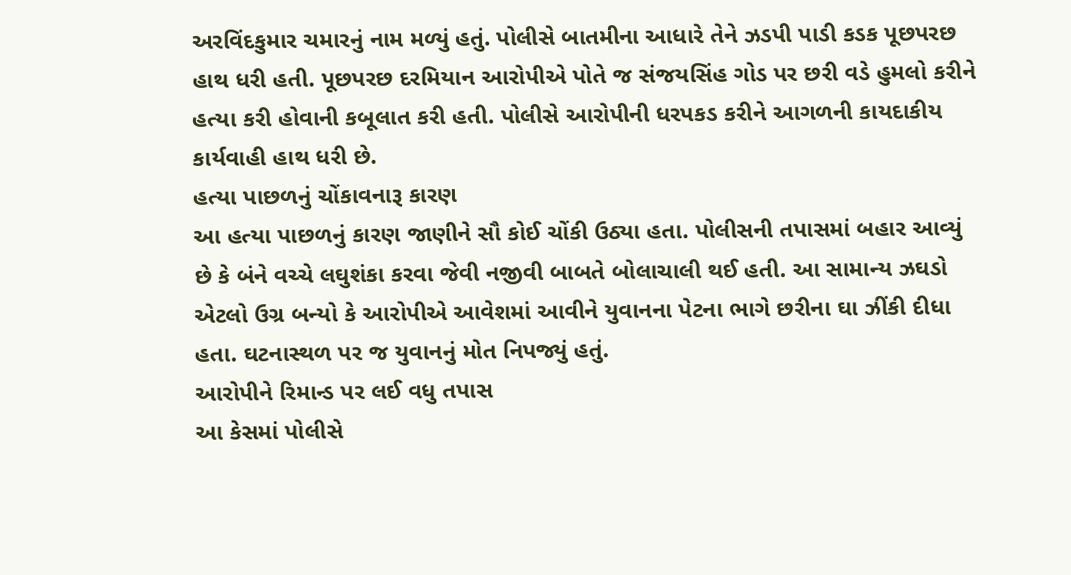અરવિંદકુમાર ચમારનું નામ મળ્યું હતું. પોલીસે બાતમીના આધારે તેને ઝડપી પાડી કડક પૂછપરછ હાથ ધરી હતી. પૂછપરછ દરમિયાન આરોપીએ પોતે જ સંજયસિંહ ગોડ પર છરી વડે હુમલો કરીને હત્યા કરી હોવાની કબૂલાત કરી હતી. પોલીસે આરોપીની ધરપકડ કરીને આગળની કાયદાકીય કાર્યવાહી હાથ ધરી છે.
હત્યા પાછળનું ચોંકાવનારૂ કારણ
આ હત્યા પાછળનું કારણ જાણીને સૌ કોઈ ચોંકી ઉઠ્યા હતા. પોલીસની તપાસમાં બહાર આવ્યું છે કે બંને વચ્ચે લઘુશંકા કરવા જેવી નજીવી બાબતે બોલાચાલી થઈ હતી. આ સામાન્ય ઝઘડો એટલો ઉગ્ર બન્યો કે આરોપીએ આવેશમાં આવીને યુવાનના પેટના ભાગે છરીના ઘા ઝીંકી દીધા હતા. ઘટનાસ્થળ પર જ યુવાનનું મોત નિપજ્યું હતું.
આરોપીને રિમાન્ડ પર લઈ વધુ તપાસ
આ કેસમાં પોલીસે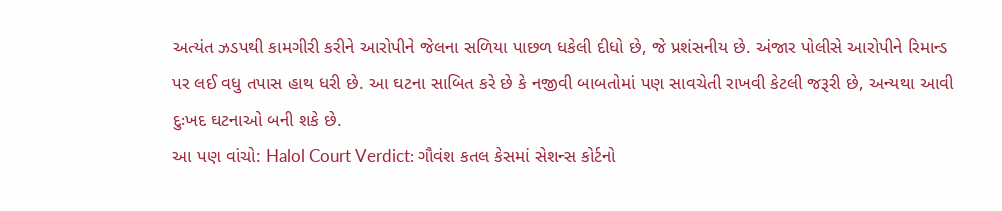અત્યંત ઝડપથી કામગીરી કરીને આરોપીને જેલના સળિયા પાછળ ધકેલી દીધો છે, જે પ્રશંસનીય છે. અંજાર પોલીસે આરોપીને રિમાન્ડ પર લઈ વધુ તપાસ હાથ ધરી છે. આ ઘટના સાબિત કરે છે કે નજીવી બાબતોમાં પણ સાવચેતી રાખવી કેટલી જરૂરી છે, અન્યથા આવી દુઃખદ ઘટનાઓ બની શકે છે.
આ પણ વાંચો: Halol Court Verdict: ગૌવંશ કતલ કેસમાં સેશન્સ કોર્ટનો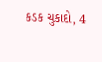કડક ચુકાદો, 4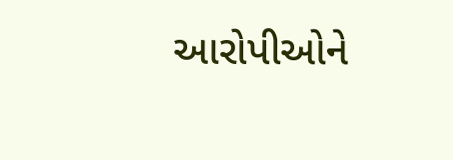આરોપીઓને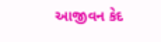આજીવન કેદ